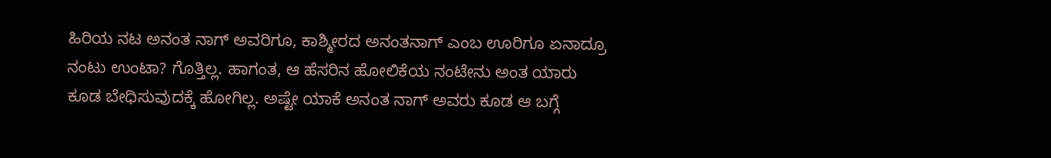ಹಿರಿಯ ನಟ ಅನಂತ ನಾಗ್‌ ಅವರಿಗೂ, ಕಾಶ್ಮೀರದ ಅನಂತನಾಗ್‌ ಎಂಬ ಊರಿಗೂ ಏನಾದ್ರೂ ನಂಟು ಉಂಟಾ? ಗೊತ್ತಿಲ್ಲ. ಹಾಗಂತ, ಆ ಹೆಸರಿನ ಹೋಲಿಕೆಯ ನಂಟೇನು ಅಂತ ಯಾರು ಕೂಡ ಬೇಧಿಸುವುದಕ್ಕೆ ಹೋಗಿಲ್ಲ. ಅಷ್ಟೇ ಯಾಕೆ ಅನಂತ ನಾಗ್‌ ಅವರು ಕೂಡ ಆ ಬಗ್ಗೆ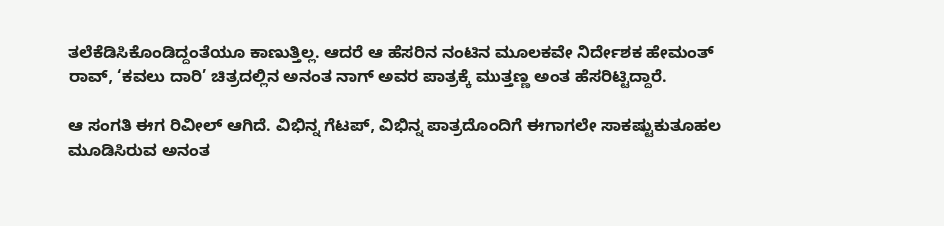ತಲೆಕೆಡಿಸಿಕೊಂಡಿದ್ದಂತೆಯೂ ಕಾಣುತ್ತಿಲ್ಲ. ಆದರೆ ಆ ಹೆಸರಿನ ನಂಟಿನ ಮೂಲಕವೇ ನಿರ್ದೇಶಕ ಹೇಮಂತ್‌ ರಾವ್‌, ‘ಕವಲು ದಾರಿ’ ಚಿತ್ರದಲ್ಲಿನ ಅನಂತ ನಾಗ್‌ ಅವರ ಪಾತ್ರಕ್ಕೆ ಮುತ್ತಣ್ಣ ಅಂತ ಹೆಸರಿಟ್ಟಿದ್ದಾರೆ.

ಆ ಸಂಗತಿ ಈಗ ರಿವೀಲ್‌ ಆಗಿದೆ. ವಿಭಿನ್ನ ಗೆಟಪ್‌, ವಿಭಿನ್ನ ಪಾತ್ರದೊಂದಿಗೆ ಈಗಾಗಲೇ ಸಾಕಷ್ಟುಕುತೂಹಲ ಮೂಡಿಸಿರುವ ಅನಂತ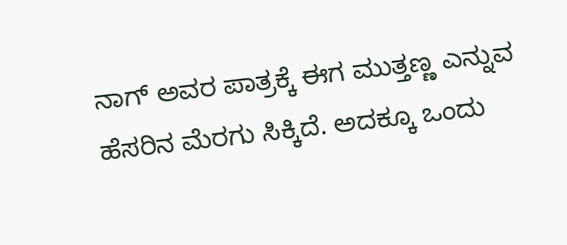ನಾಗ್‌ ಅವರ ಪಾತ್ರಕ್ಕೆ ಈಗ ಮುತ್ತಣ್ಣ ಎನ್ನುವ ಹೆಸರಿನ ಮೆರಗು ಸಿಕ್ಕಿದೆ. ಅದಕ್ಕೂ ಒಂದು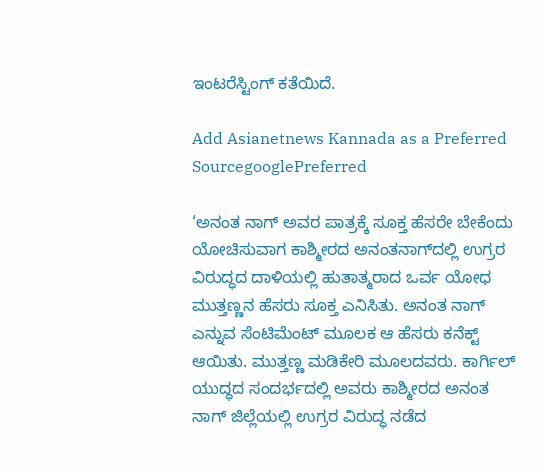ಇಂಟರೆಸ್ಟಿಂಗ್‌ ಕತೆಯಿದೆ.

Add Asianetnews Kannada as a Preferred SourcegooglePreferred

‘ಅನಂತ ನಾಗ್‌ ಅವರ ಪಾತ್ರಕ್ಕೆ ಸೂಕ್ತ ಹೆಸರೇ ಬೇಕೆಂದು ಯೋಚಿಸುವಾಗ ಕಾಶ್ಮೀರದ ಅನಂತನಾಗ್‌ದಲ್ಲಿ ಉಗ್ರರ ವಿರುದ್ಧದ ದಾಳಿಯಲ್ಲಿ ಹುತಾತ್ಮರಾದ ಒರ್ವ ಯೋಧ ಮುತ್ತಣ್ಣನ ಹೆಸರು ಸೂಕ್ತ ಎನಿಸಿತು. ಅನಂತ ನಾಗ್‌ ಎನ್ನುವ ಸೆಂಟಿಮೆಂಟ್‌ ಮೂಲಕ ಆ ಹೆಸರು ಕನೆಕ್ಟ್ ಆಯಿತು. ಮುತ್ತಣ್ಣ ಮಡಿಕೇರಿ ಮೂಲದವರು. ಕಾರ್ಗಿಲ್‌ ಯುದ್ಧದ ಸಂದರ್ಭದಲ್ಲಿ ಅವರು ಕಾಶ್ಮೀರದ ಅನಂತ ನಾಗ್‌ ಜಿಲ್ಲೆಯಲ್ಲಿ ಉಗ್ರರ ವಿರುದ್ಧ ನಡೆದ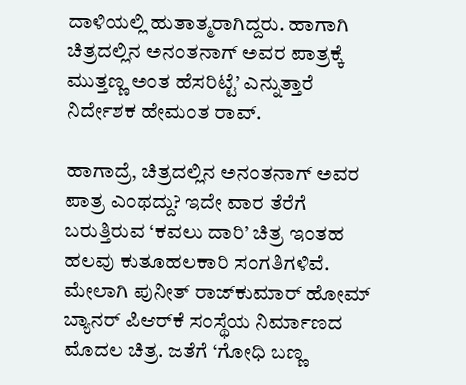ದಾಳಿಯಲ್ಲಿ ಹುತಾತ್ಮರಾಗಿದ್ದರು. ಹಾಗಾಗಿ ಚಿತ್ರದಲ್ಲಿನ ಅನಂತನಾಗ್‌ ಅವರ ಪಾತ್ರಕ್ಕೆ ಮುತ್ತಣ್ಣ ಅಂತ ಹೆಸರಿಟ್ಟೆ’ ಎನ್ನುತ್ತಾರೆ ನಿರ್ದೇಶಕ ಹೇಮಂತ ರಾವ್‌.

ಹಾಗಾದ್ರೆ, ಚಿತ್ರದಲ್ಲಿನ ಅನಂತನಾಗ್‌ ಅವರ ಪಾತ್ರ ಎಂಥದ್ದು? ಇದೇ ವಾರ ತೆರೆಗೆ ಬರುತ್ತಿರುವ ‘ಕವಲು ದಾರಿ’ ಚಿತ್ರ ಇಂತಹ ಹಲವು ಕುತೂಹಲಕಾರಿ ಸಂಗತಿಗಳಿವೆ. ಮೇಲಾಗಿ ಪುನೀತ್‌ ರಾಜ್‌ಕುಮಾರ್‌ ಹೋಮ್‌ ಬ್ಯಾನರ್‌ ಪಿಆರ್‌ಕೆ ಸಂಸ್ಥೆಯ ನಿರ್ಮಾಣದ ಮೊದಲ ಚಿತ್ರ. ಜತೆಗೆ ‘ಗೋಧಿ ಬಣ್ಣ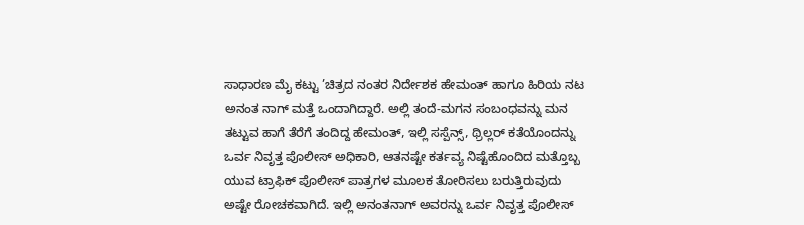ಸಾಧಾರಣ ಮೈ ಕಟ್ಟು ’ಚಿತ್ರದ ನಂತರ ನಿರ್ದೇಶಕ ಹೇಮಂತ್‌ ಹಾಗೂ ಹಿರಿಯ ನಟ ಅನಂತ ನಾಗ್‌ ಮತ್ತೆ ಒಂದಾಗಿದ್ದಾರೆ. ಅಲ್ಲಿ ತಂದೆ-ಮಗನ ಸಂಬಂಧವನ್ನು ಮನ ತಟ್ಟುವ ಹಾಗೆ ತೆರೆಗೆ ತಂದಿದ್ದ ಹೇಮಂತ್‌, ಇಲ್ಲಿ ಸಸ್ಪೆನ್ಸ್‌, ಥ್ರಿಲ್ಲರ್‌ ಕತೆಯೊಂದನ್ನು ಒರ್ವ ನಿವೃತ್ತ ಪೊಲೀಸ್‌ ಅಧಿಕಾರಿ, ಆತನಷ್ಟೇ ಕರ್ತವ್ಯ ನಿಷ್ಟೆಹೊಂದಿದ ಮತ್ತೊಬ್ಬ ಯುವ ಟ್ರಾಫಿಕ್‌ ಪೊಲೀಸ್‌ ಪಾತ್ರಗಳ ಮೂಲಕ ತೋರಿಸಲು ಬರುತ್ತಿರುವುದು ಅಷ್ಟೇ ರೋಚಕವಾಗಿದೆ. ಇಲ್ಲಿ ಅನಂತನಾಗ್‌ ಅವರನ್ನು ಒರ್ವ ನಿವೃತ್ತ ಪೊಲೀಸ್‌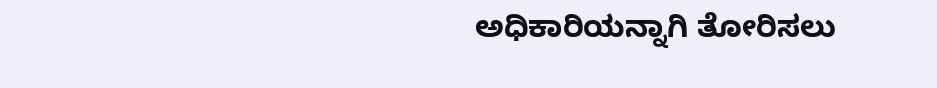ಅಧಿಕಾರಿಯನ್ನಾಗಿ ತೋರಿಸಲು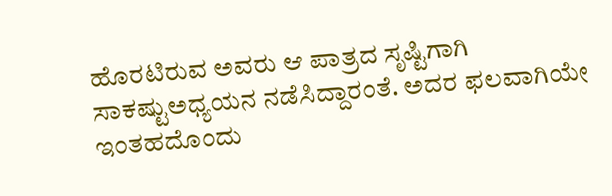ಹೊರಟಿರುವ ಅವರು ಆ ಪಾತ್ರದ ಸೃಷ್ಟಿಗಾಗಿ ಸಾಕಷ್ಟುಅಧ್ಯಯನ ನಡೆಸಿದ್ದಾರಂತೆ. ಅದರ ಫಲವಾಗಿಯೇ ಇಂತಹದೊಂದು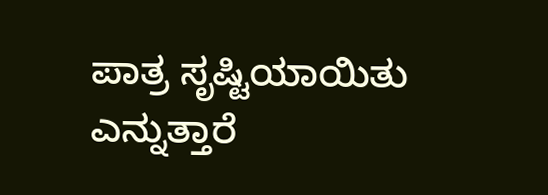ಪಾತ್ರ ಸೃಷ್ಟಿಯಾಯಿತು ಎನ್ನುತ್ತಾರೆ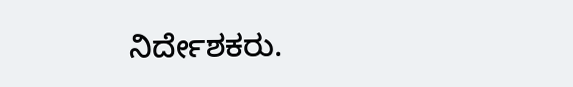ನಿರ್ದೇಶಕರು.